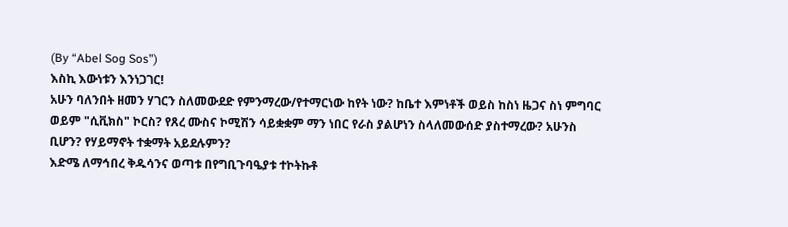(By “Abel Sog Sos”)
እስኪ እውነቱን እንነጋገር!
አሁን ባለንበት ዘመን ሃገርን ስለመውደድ የምንማረው/የተማርነው ከየት ነው? ከቤተ እምነቶች ወይስ ከስነ ዜጋና ስነ ምግባር ወይም "ሲቪክስ" ኮርስ? የጸረ ሙስና ኮሚሽን ሳይቋቋም ማን ነበር የራስ ያልሆነን ስላለመውሰድ ያስተማረው? አሁንስ ቢሆን? የሃይማኖት ተቋማት አይደሉምን?
እድሜ ለማኅበረ ቅዱሳንና ወጣቱ በየግቢጉባዔያቱ ተኮትኩቶ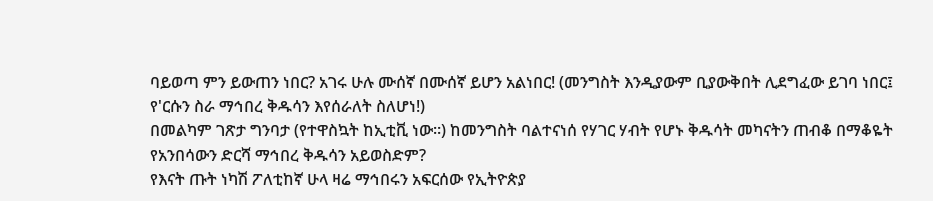ባይወጣ ምን ይውጠን ነበር? አገሩ ሁሉ ሙሰኛ በሙሰኛ ይሆን አልነበር! (መንግስት እንዲያውም ቢያውቅበት ሊደግፈው ይገባ ነበር፤ የ'ርሱን ስራ ማኅበረ ቅዱሳን እየሰራለት ስለሆነ!)
በመልካም ገጽታ ግንባታ (የተዋስኳት ከኢቲቪ ነው።) ከመንግስት ባልተናነሰ የሃገር ሃብት የሆኑ ቅዱሳት መካናትን ጠብቆ በማቆዬት የአንበሳውን ድርሻ ማኅበረ ቅዱሳን አይወስድም?
የእናት ጡት ነካሽ ፖለቲከኛ ሁላ ዛሬ ማኅበሩን አፍርሰው የኢትዮጵያ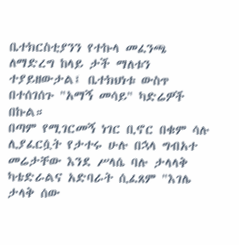ቤተክርስቲያንን የተኩላ መፈንጫ ለማድረግ ከላይ ታች ማለቱን ተያይዘውታል፤ ቤተክህነቱ ውስጥ በተሰገሰጉ "አማኝ መሳይ" ካድሬዎች በኩል።
በጣም የሚገርመኝ ነገር ቢኖር በቁም ሳሉ ሊያፈርሷት የታተሩ ሁሉ በኋላ ግብአተ መሬታቸው እንደ ሥላሴ ባሉ ታላላቅ ካቴድራልና አድባራት ሲፈጸም "እገሌ ታላቅ ሰው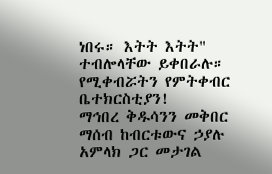ነበሩ። እትት እትት" ተብሎላቸው ይቀበራሉ። የሚቀብሯትን የምትቀብር ቤተክርስቲያን!
ማኅበረ ቅዱሳንን መቅበር ማሰብ ከብርቱውና ኃያሉ አምላክ ጋር መታገል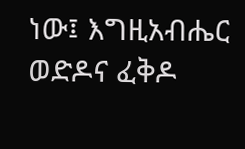ነው፤ እግዚአብሔር ወድዶና ፈቅዶ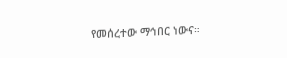የመሰረተው ማኅበር ነውና።